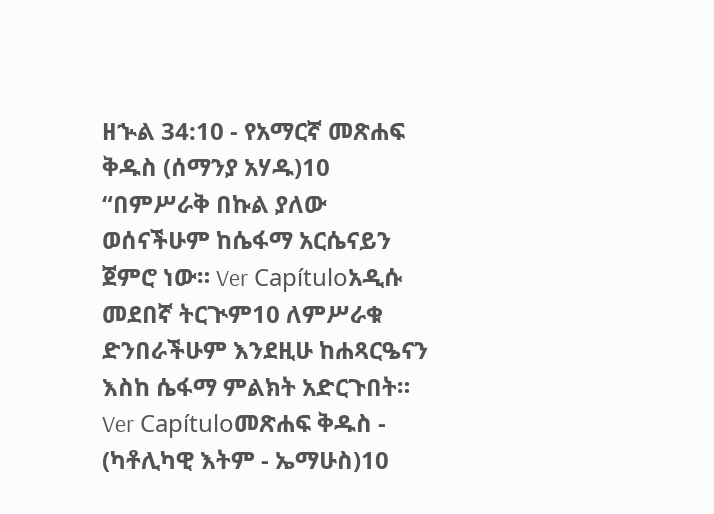ዘኍል 34:10 - የአማርኛ መጽሐፍ ቅዱስ (ሰማንያ አሃዱ)10 “በምሥራቅ በኩል ያለው ወሰናችሁም ከሴፋማ አርሴናይን ጀምሮ ነው። Ver Capítuloአዲሱ መደበኛ ትርጒም10 ለምሥራቁ ድንበራችሁም እንደዚሁ ከሐጻርዔናን እስከ ሴፋማ ምልክት አድርጉበት። Ver Capítuloመጽሐፍ ቅዱስ - (ካቶሊካዊ እትም - ኤማሁስ)10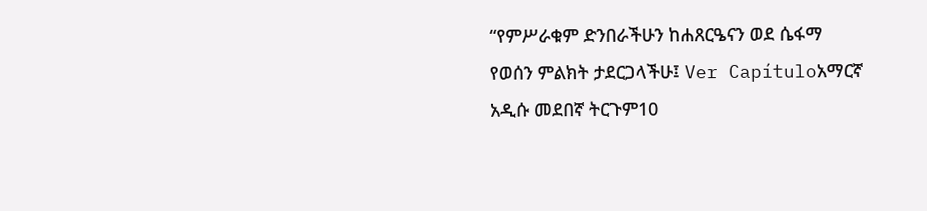“የምሥራቁም ድንበራችሁን ከሐጸርዔናን ወደ ሴፋማ የወሰን ምልክት ታደርጋላችሁ፤ Ver Capítuloአማርኛ አዲሱ መደበኛ ትርጉም10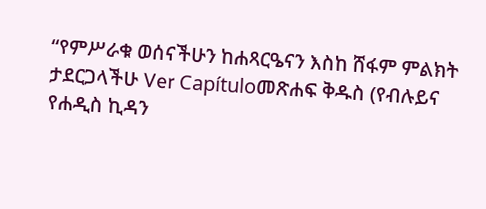“የምሥራቁ ወሰናችሁን ከሐጻርዔናን እስከ ሸፋም ምልክት ታደርጋላችሁ Ver Capítuloመጽሐፍ ቅዱስ (የብሉይና የሐዲስ ኪዳን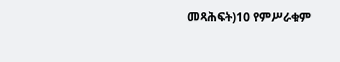መጻሕፍት)10 የምሥራቁም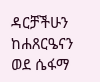ዳርቻችሁን ከሐጸርዔናን ወደ ሴፋማ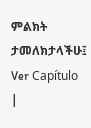ምልክት ታመለክታላችሁ፤ Ver Capítulo |